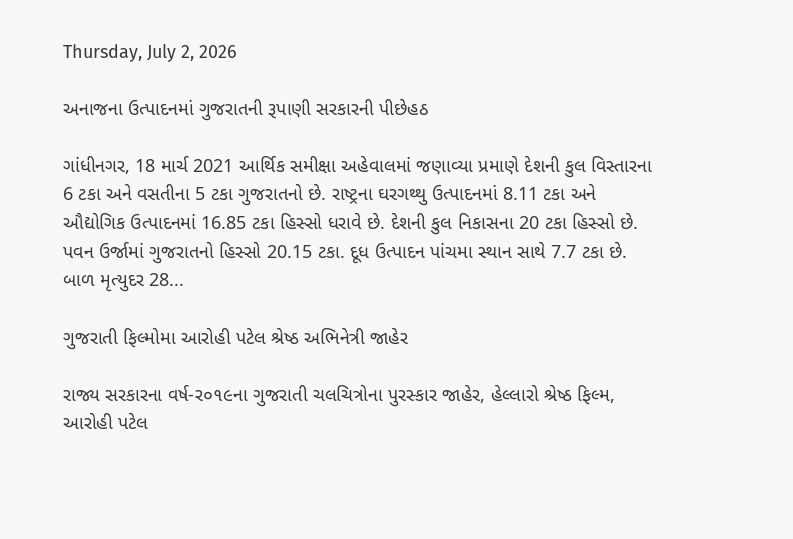Thursday, July 2, 2026

અનાજના ઉત્પાદનમાં ગુજરાતની રૂપાણી સરકારની પીછેહઠ

ગાંધીનગર, 18 માર્ચ 2021 આર્થિક સમીક્ષા અહેવાલમાં જણાવ્યા પ્રમાણે દેશની કુલ વિસ્તારના 6 ટકા અને વસતીના 5 ટકા ગુજરાતનો છે. રાષ્ટ્રના ઘરગથ્થુ ઉત્પાદનમાં 8.11 ટકા અને ઔદ્યોગિક ઉત્પાદનમાં 16.85 ટકા હિસ્સો ધરાવે છે. દેશની કુલ નિકાસના 20 ટકા હિસ્સો છે. પવન ઉર્જામાં ગુજરાતનો હિસ્સો 20.15 ટકા. દૂધ ઉત્પાદન પાંચમા સ્થાન સાથે 7.7 ટકા છે. બાળ મૃત્યુદર 28...

ગુજરાતી ફિલ્મોમા આરોહી પટેલ શ્રેષ્ઠ અભિનેત્રી જાહેર

રાજ્ય સરકારના વર્ષ-ર૦૧૯ના ગુજરાતી ચલચિત્રોના પુરસ્કાર જાહેર, હેલ્લારો શ્રેષ્ઠ ફિલ્મ, આરોહી પટેલ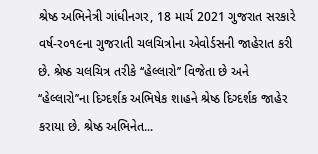શ્રેષ્ઠ અભિનેત્રી ગાંધીનગર, 18 માર્ચ 2021 ગુજરાત સરકારે વર્ષ-ર૦૧૯ના ગુજરાતી ચલચિત્રોના એવોર્ડસની જાહેરાત કરી છે. શ્રેષ્ઠ ચલચિત્ર તરીકે ‘‘હેલ્લારો’’ વિજેતા છે અને ‘‘હેલ્લારો’’ના દિગ્દર્શક અભિષેક શાહને શ્રેષ્ઠ દિગ્દર્શક જાહેર કરાયા છે. શ્રેષ્ઠ અભિનેત...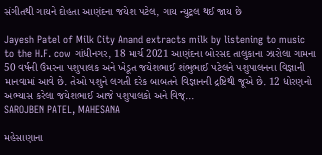સંગીતથી ગાયને દોહતા આણંદના જયેશ પટેલ, ગાય ન્યુટ્રલ થઈ જાય છે

Jayesh Patel of Milk City Anand extracts milk by listening to music to the H.F. cow ગાંધીનગર, 18 માર્ચ 2021 આણંદના બોરસદ તાલુકાના ઝારોલા ગામના 50 વર્ષની ઉંમરના પશુપાલક અને ખેડૂત જયેશભાઈ શંભુભાઈ પટેલને પશુપાલનના વિજ્ઞાની માનવામાં આવે છે. તેઓ પશુને લગતી દરેક બાબતને વિજ્ઞાનની દ્રષ્ટિથી જૂએ છે. 12 ધોરણનો અભ્યાસ કરેલા જયેશભાઈ આજે પશુપાલકો અને વિજ્...
SAROJBEN PATEL, MAHESANA

મહેસાણાના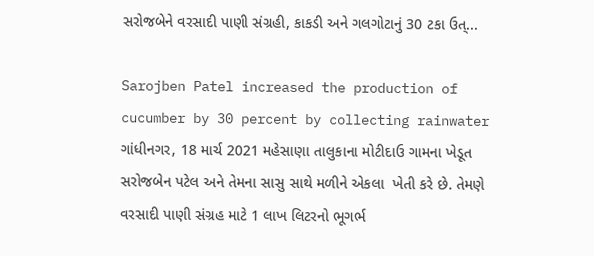સરોજબેને વરસાદી પાણી સંગ્રહી, કાકડી અને ગલગોટાનું 30 ટકા ઉત્...

Sarojben Patel increased the production of cucumber by 30 percent by collecting rainwater ગાંધીનગર, 18 માર્ચ 2021 મહેસાણા તાલુકાના મોટીદાઉ ગામના ખેડૂત સરોજબેન પટેલ અને તેમના સાસુ સાથે મળીને એકલા  ખેતી કરે છે. તેમણે વરસાદી પાણી સંગ્રહ માટે 1 લાખ લિટરનો ભૂગર્ભ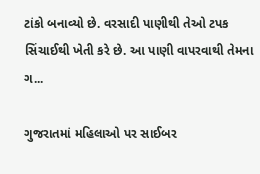ટાંકો બનાવ્યો છે. વરસાદી પાણીથી તેઓ ટપક સિંચાઈથી ખેતી કરે છે. આ પાણી વાપરવાથી તેમના ગ...

ગુજરાતમાં મહિલાઓ પર સાઈબર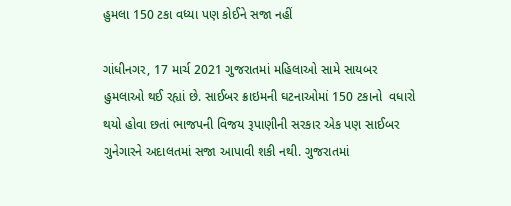હુમલા 150 ટકા વધ્યા પણ કોઈને સજા નહીં

ગાંધીનગર, 17 માર્ચ 2021 ગુજરાતમાં મહિલાઓ સામે સાયબર હુમલાઓ થઈ રહ્યાં છે. સાઈબર ક્રાઇમની ઘટનાઓમાં 150 ટકાનો  વધારો થયો હોવા છતાં ભાજપની વિજય રૂપાણીની સરકાર એક પણ સાઈબર ગુનેગારને અદાલતમાં સજા આપાવી શકી નથી. ગુજરાતમાં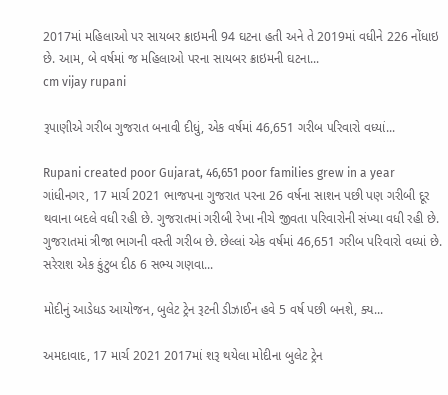2017માં મહિલાઓ પર સાયબર ક્રાઇમની 94 ઘટના હતી અને તે 2019માં વધીને 226 નોંધાઇ છે. આમ, બે વર્ષમાં જ મહિલાઓ પરના સાયબર ક્રાઇમની ઘટના...
cm vijay rupani

રૂપાણીએ ગરીબ ગુજરાત બનાવી દીધું, એક વર્ષમાં 46,651 ગરીબ પરિવારો વધ્યાં...

Rupani created poor Gujarat, 46,651 poor families grew in a year ગાંધીનગર, 17 માર્ચ 2021 ભાજપના ગુજરાત પરના 26 વર્ષના સાશન પછી પણ ગરીબી દૂર થવાના બદલે વધી રહી છે. ગુજરાતમાં ગરીબી રેખા નીચે જીવતા પરિવારોની સંખ્યા વધી રહી છે. ગુજરાતમાં ત્રીજા ભાગની વસ્તી ગરીબ છે. છેલ્લાં એક વર્ષમાં 46,651 ગરીબ પરિવારો વધ્યાં છે. સરેરાશ એક કુંટુબ દીઠ 6 સભ્ય ગણવા...

મોદીનું આડેધડ આયોજન, બુલેટ ટ્રેન રૂટની ડીઝાઈન હવે 5 વર્ષ પછી બનશે, ક્ય...

અમદાવાદ, 17 માર્ચ 2021 2017માં શરૂ થયેલા મોદીના બુલેટ ટ્રેન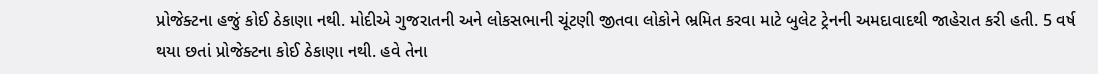પ્રોજેક્ટના હજું કોઈ ઠેકાણા નથી. મોદીએ ગુજરાતની અને લોકસભાની ચૂંટણી જીતવા લોકોને ભ્રમિત કરવા માટે બુલેટ ટ્રેનની અમદાવાદથી જાહેરાત કરી હતી. 5 વર્ષ થયા છતાં પ્રોજેક્ટના કોઈ ઠેકાણા નથી. હવે તેના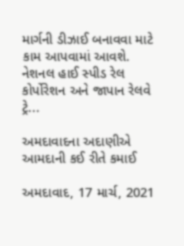માર્ગની ડીઝાઈ બનાવવા માટે કામ આપવામાં આવશે. નેશનલ હાઈ સ્પીડ રેલ કોર્પોરેશન અને જાપાન રેલવે ટ્રે...

અમદાવાદના અદાણીએ આમદાની કઈ રીતે કમાઈ

અમદાવાદ, 17 માર્ચ, 2021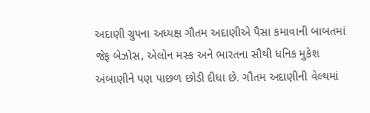અદાણી ગ્રુપના અધ્યક્ષ ગૌતમ અદાણીએ પૈસા કમાવાની બાબતમાં જેફ બેઝોસ, એલોન મસ્ક અને ભારતના સૌથી ધનિક મુકેશ અંબાણીને પણ પાછળ છોડી દીધા છે. ગૌતમ અદાણીની વેલ્થમાં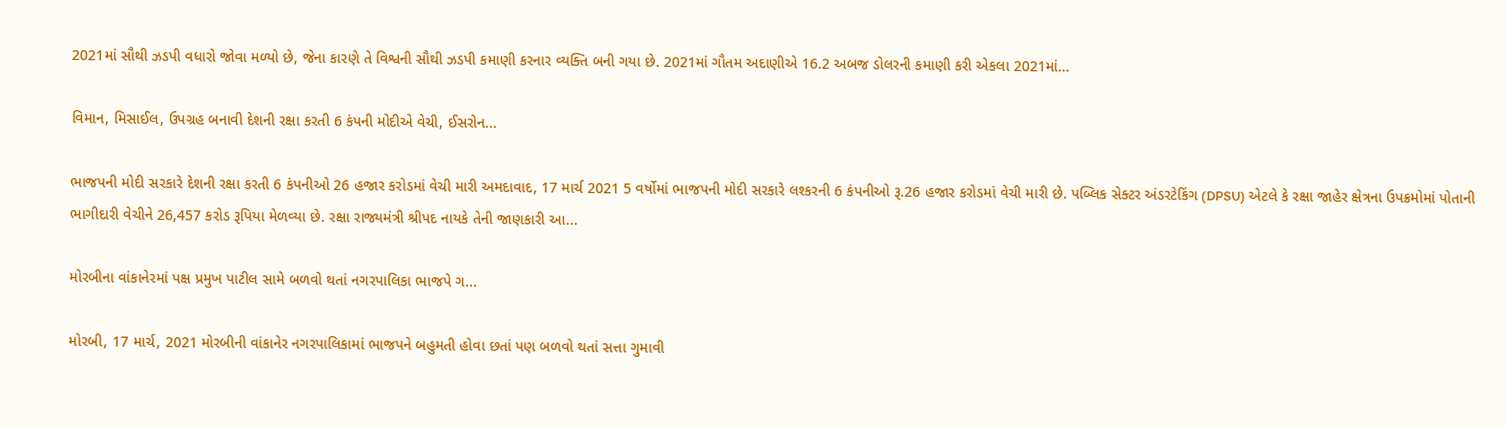2021માં સૌથી ઝડપી વધારો જોવા મળ્યો છે, જેના કારણે તે વિશ્વની સૌથી ઝડપી કમાણી કરનાર વ્યક્તિ બની ગયા છે. 2021માં ગૌતમ અદાણીએ 16.2 અબજ ડોલરની કમાણી કરી એકલા 2021માં...

વિમાન, મિસાઈલ, ઉપગ્રહ બનાવી દેશની રક્ષા કરતી 6 કંપની મોદીએ વેચી, ઈસરોન...

ભાજપની મોદી સરકારે દેશની રક્ષા કરતી 6 કંપનીઓ 26 હજાર કરોડમાં વેચી મારી અમદાવાદ, 17 માર્ચ 2021 5 વર્ષોમાં ભાજપની મોદી સરકારે લશ્કરની 6 કંપનીઓ રૂ.26 હજાર કરોડમાં વેચી મારી છે. પબ્લિક સેક્ટર અંડરટેકિંગ (DPSU) એટલે કે રક્ષા જાહેર ક્ષેત્રના ઉપક્રમોમાં પોતાની ભાગીદારી વેચીને 26,457 કરોડ રૂપિયા મેળવ્યા છે. રક્ષા રાજ્યમંત્રી શ્રીપદ નાયકે તેની જાણકારી આ...

મોરબીના વાંકાનેરમાં પક્ષ પ્રમુખ પાટીલ સામે બળવો થતાં નગરપાલિકા ભાજપે ગ...

મોરબી, 17 માર્ચ, 2021 મોરબીની વાંકાનેર નગરપાલિકામાં ભાજપને બહુમતી હોવા છતાં પણ બળવો થતાં સત્તા ગુમાવી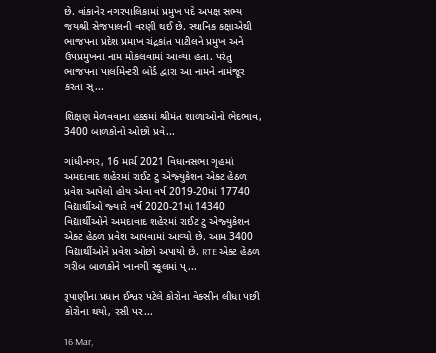છે. વાંકાનેર નગરપાલિકામાં પ્રમુખ પદે અપક્ષ સભ્ય જયશ્રી સેજપાલની વરણી થઈ છે. સ્થાનિક કક્ષાએથી ભાજપના પ્રદેશ પ્રમાખ ચંદ્રકાંત પાટીલને પ્રમુખ અને ઉપપ્રમુખના નામ મોકલવામાં આવ્યા હતા. પરંતુ ભાજપના પાર્લામેન્ટરી બોર્ડ દ્વારા આ નામને નામંજૂર કરતા સ્...

શિક્ષણ મેળવવાના હક્કમાં શ્રીમંત શાળાઓનો ભેદભાવ, 3400 બાળકોનો ઓછો પ્રવે...

ગાંધીનગર, 16 માર્ચ 2021 વિધાનસભા ગૃહમાં અમદાવાદ શહેરમાં રાઈટ ટુ એજ્‍યુકેશન એક્‍ટ હેઠળ પ્રવેશ આપેલો હોય એવા વર્ષ 2019-20માં 17740 વિદ્યાર્થીઓ જ્‍યારે વર્ષ 2020-21માં 14340 વિદ્યાર્થીઓને અમદાવાદ શહેરમાં રાઈટ ટુ એજ્‍યુકેશન એક્‍ટ હેઠળ પ્રવેશ આપવામાં આવ્‍યો છે. આમ 3400 વિદ્યાર્થીઓને પ્રવેશ ઓછો અપાયો છે. RTE એક્ટ હેઠળ ગરીબ બાળકોને ખાનગી સ્કૂલમાં પ્...

રૂપાણીના પ્રધાન ઈશ્વર પટેલે કોરોના વેક્સીન લીધા પછી કોરોના થયો, રસી પર...

16 Mar,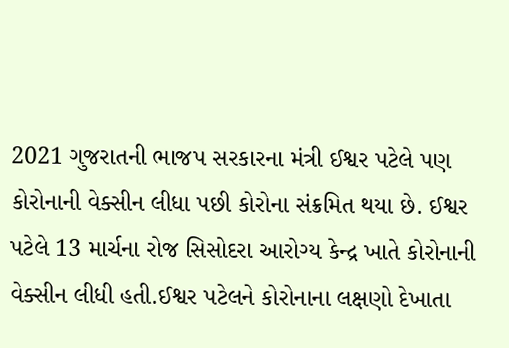2021 ગુજરાતની ભાજપ સરકારના મંત્રી ઈશ્વર પટેલે પણ કોરોનાની વેક્સીન લીધા પછી કોરોના સંક્રમિત થયા છે. ઈશ્વર પટેલે 13 માર્ચના રોજ સિસોદરા આરોગ્ય કેન્દ્ર ખાતે કોરોનાની વેક્સીન લીધી હતી.ઈશ્વર પટેલને કોરોનાના લક્ષણો દેખાતા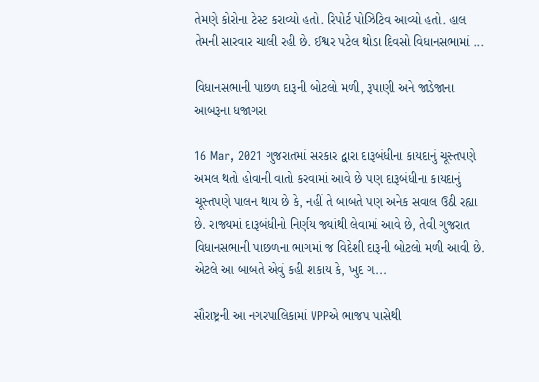તેમણે કોરોના ટેસ્ટ કરાવ્યો હતો. રિપોર્ટ પોઝિટિવ આવ્યો હતો. હાલ તેમની સારવાર ચાલી રહી છે. ઈશ્વર પટેલ થોડા દિવસો વિધાનસભામાં ...

વિધાનસભાની પાછળ દારૂની બોટલો મળી, રૂપાણી અને જાડેજાના આબરૂના ધજાગરા

16 Mar, 2021 ગુજરાતમાં સરકાર દ્વારા દારૂબંધીના કાયદાનું ચૂસ્તપણે અમલ થતો હોવાની વાતો કરવામાં આવે છે પણ દારૂબંધીના કાયદાનું ચૂસ્તપણે પાલન થાય છે કે, નહીં તે બાબતે પણ અનેક સવાલ ઉઠી રહ્યા છે. રાજ્યમાં દારૂબંધીનો નિર્ણય જ્યાંથી લેવામાં આવે છે, તેવી ગુજરાત વિધાનસભાની પાછળના ભાગમાં જ વિદેશી દારૂની બોટલો મળી આવી છે. એટલે આ બાબતે એવું કહી શકાય કે, ખુદ ગ...

સૌરાષ્ટ્રની આ નગરપાલિકામાં VPPએ ભાજપ પાસેથી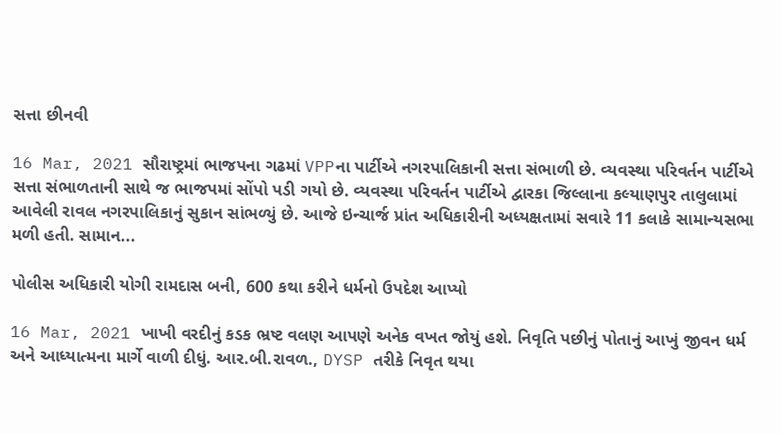સત્તા છીનવી

16 Mar, 2021 સૌરાષ્ટ્રમાં ભાજપના ગઢમાં VPPના પાર્ટીએ નગરપાલિકાની સત્તા સંભાળી છે. વ્યવસ્થા પરિવર્તન પાર્ટીએ સત્તા સંભાળતાની સાથે જ ભાજપમાં સોંપો પડી ગયો છે. વ્યવસ્થા પરિવર્તન પાર્ટીએ દ્વારકા જિલ્લાના કલ્યાણપુર તાલુલામાં આવેલી રાવલ નગરપાલિકાનું સુકાન સાંભળ્યું છે. આજે ઇન્ચાર્જ પ્રાંત અધિકારીની અધ્યક્ષતામાં સવારે 11 કલાકે સામાન્યસભા મળી હતી. સામાન...

પોલીસ અધિકારી યોગી રામદાસ બની, 600 કથા કરીને ધર્મનો ઉપદેશ આપ્યો

16 Mar, 2021 ખાખી વરદીનું કડક ભ્રષ્ટ વલણ આપણે અનેક વખત જોયું હશે. નિવૃતિ પછીનું પોતાનું આખું જીવન ધર્મ અને આધ્યાત્મના માર્ગે વાળી દીધું. આર.બી.રાવળ., DYSP તરીકે નિવૃત થયા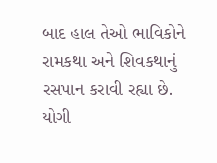બાદ હાલ તેઓ ભાવિકોને રામકથા અને શિવકથાનું રસપાન કરાવી રહ્યા છે.  યોગી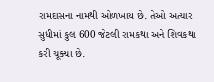રામદાસના નામથી ઓળખાય છે. તેઓ અત્યાર સુધીમાં કુલ 600 જેટલી રામકથા અને શિવકથા કરી ચૂક્યા છે.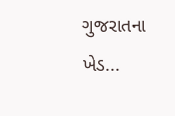ગુજરાતના ખેડ...